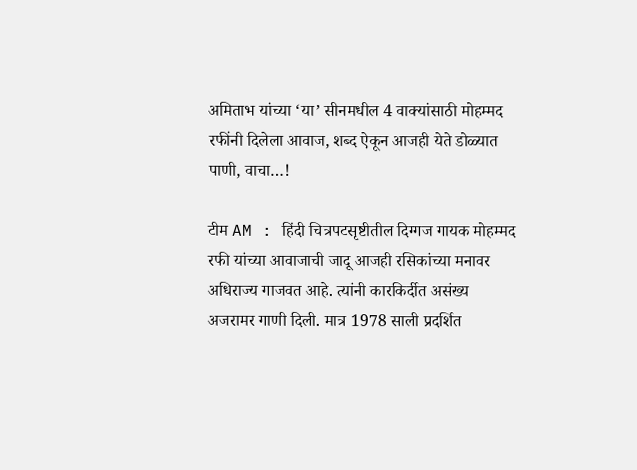अमिताभ यांच्या ‘या’ सीनमधील 4 वाक्यांसाठी मोहम्मद रफींनी दिलेला आवाज, शब्द ऐकून आजही येते डोळ्यात पाणी, वाचा…!

टीम AM : हिंदी चित्रपटसृष्टीतील दिग्गज गायक मोहम्मद रफी यांच्या आवाजाची जादू आजही रसिकांच्या मनावर अधिराज्य गाजवत आहे. त्यांनी कारकिर्दीत असंख्य अजरामर गाणी दिली. मात्र 1978 साली प्रदर्शित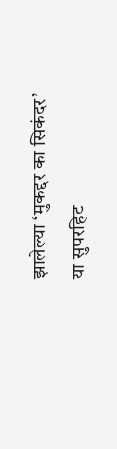झालेल्या ‘मुकद्दर का सिकंदर’ या सुपरहिट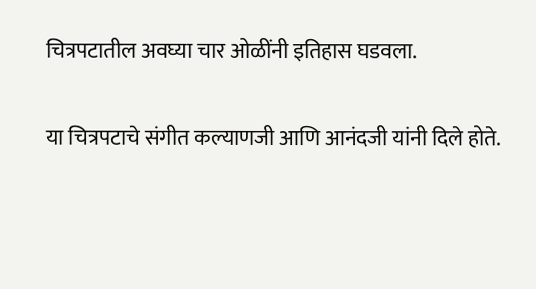चित्रपटातील अवघ्या चार ओळींनी इतिहास घडवला.

या चित्रपटाचे संगीत कल्याणजी आणि आनंदजी यांनी दिले होते.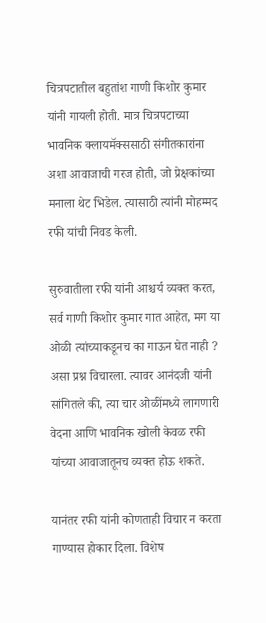चित्रपटातील बहुतांश गाणी किशोर कुमार यांनी गायली होती. मात्र चित्रपटाच्या भावनिक क्लायमॅक्ससाठी संगीतकारांना अशा आवाजाची गरज होती, जो प्रेक्षकांच्या मनाला थेट भिडेल. त्यासाठी त्यांनी मोहम्मद रफी यांची निवड केली.

सुरुवातीला रफी यांनी आश्चर्य व्यक्त करत, सर्व गाणी किशोर कुमार गात आहेत, मग या ओळी त्यांच्याकडूनच का गाऊन घेत नाही ? असा प्रश्न विचारला. त्यावर आनंदजी यांनी सांगितले की, त्या चार ओळींमध्ये लागणारी वेदना आणि भावनिक खोली केवळ रफी यांच्या आवाजातूनच व्यक्त होऊ शकते.

यानंतर रफी यांनी कोणताही विचार न करता गाण्यास होकार दिला. विशेष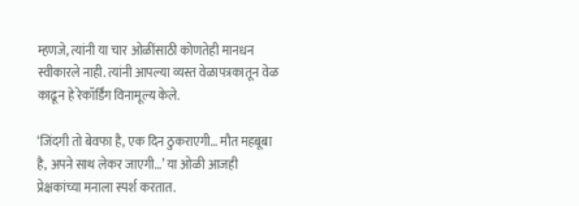म्हणजे, त्यांनी या चार ओळींसाठी कोणतेही मानधन स्वीकारले नाही. त्यांनी आपल्या व्यस्त वेळापत्रकातून वेळ काढून हे रेकॉर्डिंग विनामूल्य केले.

‘जिंदगी तो बेवफा है, एक दिन ठुकराएगी… मौत महबूबा है, अपने साथ लेकर जाएगी…’ या ओळी आजही प्रेक्षकांच्या मनाला स्पर्श करतात.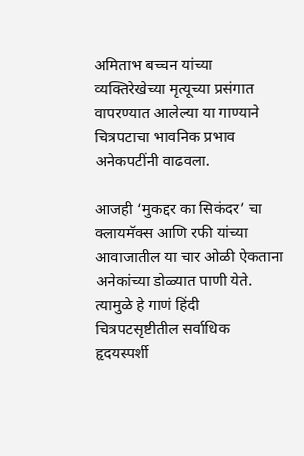अमिताभ बच्चन यांच्या व्यक्तिरेखेच्या मृत्यूच्या प्रसंगात वापरण्यात आलेल्या या गाण्याने चित्रपटाचा भावनिक प्रभाव अनेकपटींनी वाढवला.

आजही ‘मुकद्दर का सिकंदर’ चा क्लायमॅक्स आणि रफी यांच्या आवाजातील या चार ओळी ऐकताना अनेकांच्या डोळ्यात पाणी येते. त्यामुळे हे गाणं हिंदी चित्रपटसृष्टीतील सर्वाधिक हृदयस्पर्शी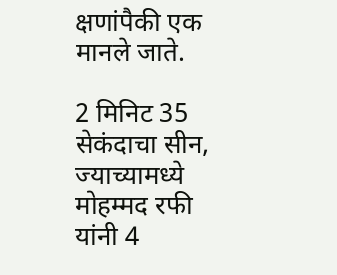क्षणांपैकी एक मानले जाते.

2 मिनिट 35 सेकंदाचा सीन, ज्याच्यामध्ये मोहम्मद रफी यांनी 4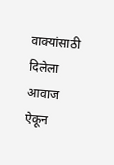वाक्यांसाठी दिलेला आवाज ऐकून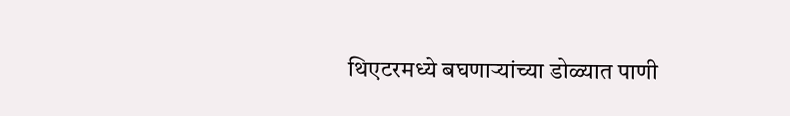थिएटरमध्ये बघणाऱ्यांच्या डोळ्यात‌ पाणी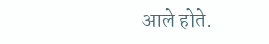आले होते.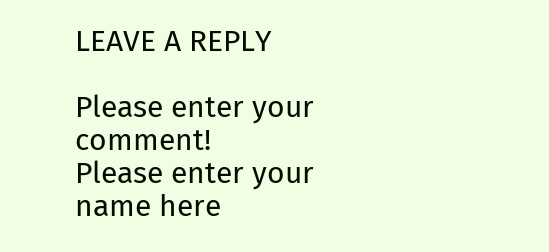LEAVE A REPLY

Please enter your comment!
Please enter your name here